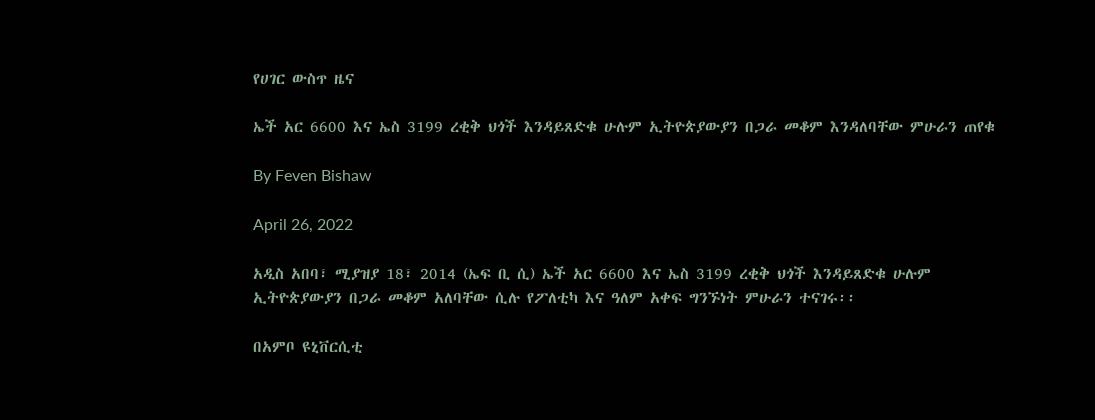የሀገር ውስጥ ዜና

ኤች አር 6600 እና ኤስ 3199 ረቂቅ ህጎች እንዳይጸድቁ ሁሉም ኢትዮጵያውያን በጋራ መቆም እንዳለባቸው ምሁራን ጠየቁ

By Feven Bishaw

April 26, 2022

አዲስ አበባ፣ ሚያዝያ 18፣ 2014 (ኤፍ ቢ ሲ) ኤች አር 6600 እና ኤስ 3199 ረቂቅ ህጎች እንዳይጸድቁ ሁሉም ኢትዮጵያውያን በጋራ መቆም አለባቸው ሲሉ የፖለቲካ እና ዓለም አቀፍ ግንኙነት ምሁራን ተናገሩ፡፡

በአምቦ ዩኒቨርሲቲ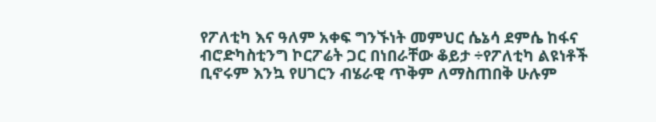የፖለቲካ እና ዓለም አቀፍ ግንኙነት መምህር ሴኔሳ ደምሴ ከፋና ብሮድካስቲንግ ኮርፖሬት ጋር በነበራቸው ቆይታ ÷የፖለቲካ ልዩነቶች ቢኖሩም እንኳ የሀገርን ብሄራዊ ጥቅም ለማስጠበቅ ሁሉም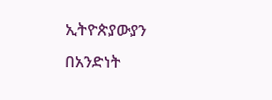ኢትዮጵያውያን በአንድነት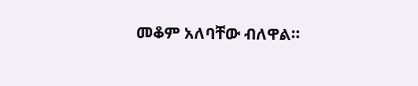መቆም አለባቸው ብለዋል።